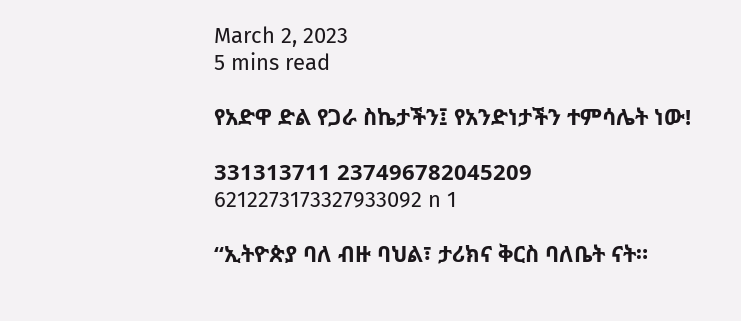March 2, 2023
5 mins read

የአድዋ ድል የጋራ ስኬታችን፤ የአንድነታችን ተምሳሌት ነው!

331313711 237496782045209 6212273173327933092 n 1

“ኢትዮጵያ ባለ ብዙ ባህል፣ ታሪክና ቅርስ ባለቤት ናት።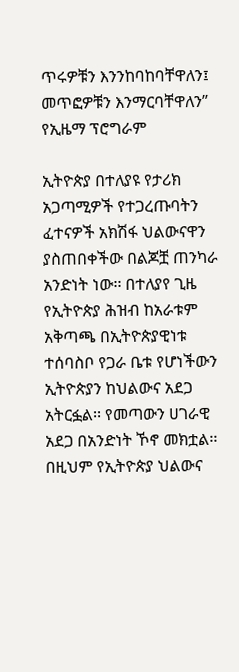ጥሩዎቹን እንንከባከባቸዋለን፤ መጥፎዎቹን እንማርባቸዋለን”  የኢዜማ ፕሮግራም

ኢትዮጵያ በተለያዩ የታሪክ አጋጣሚዎች የተጋረጡባትን ፈተናዎች አክሽፋ ህልውናዋን ያስጠበቀችው በልጆቿ ጠንካራ አንድነት ነው፡፡ በተለያየ ጊዜ የኢትዮጵያ ሕዝብ ከአራቱም አቅጣጫ በኢትዮጵያዊነቱ ተሰባስቦ የጋራ ቤቱ የሆነችውን ኢትዮጵያን ከህልውና አደጋ አትርፏል፡፡ የመጣውን ሀገራዊ አደጋ በአንድነት ኾኖ መክቷል፡፡ በዚህም የኢትዮጵያ ህልውና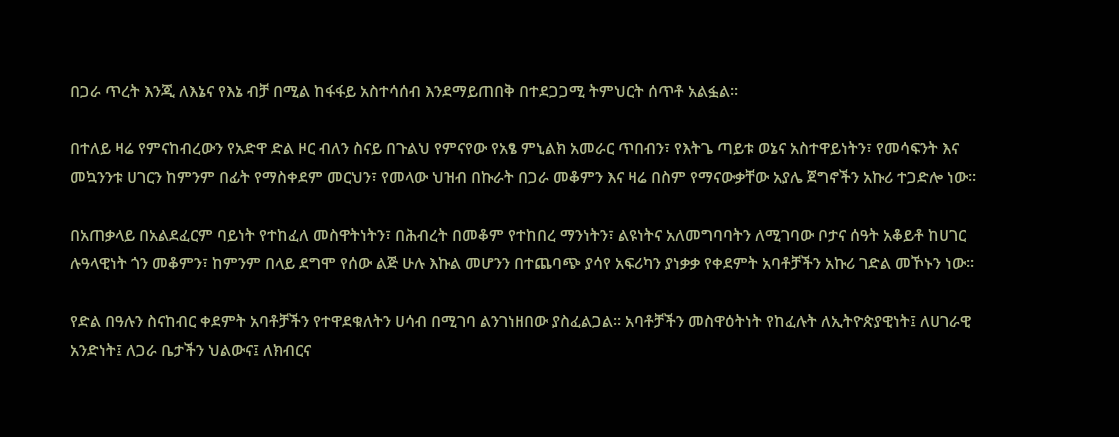በጋራ ጥረት እንጂ ለእኔና የእኔ ብቻ በሚል ከፋፋይ አስተሳሰብ እንደማይጠበቅ በተደጋጋሚ ትምህርት ሰጥቶ አልፏል፡፡

በተለይ ዛሬ የምናከብረውን የአድዋ ድል ዞር ብለን ስናይ በጉልህ የምናየው የአፄ ምኒልክ አመራር ጥበብን፣ የእትጌ ጣይቱ ወኔና አስተዋይነትን፣ የመሳፍንት እና መኳንንቱ ሀገርን ከምንም በፊት የማስቀደም መርህን፣ የመላው ህዝብ በኩራት በጋራ መቆምን እና ዛሬ በስም የማናውቃቸው አያሌ ጀግኖችን አኩሪ ተጋድሎ ነው፡፡

በአጠቃላይ በአልደፈርም ባይነት የተከፈለ መስዋትነትን፣ በሕብረት በመቆም የተከበረ ማንነትን፣ ልዩነትና አለመግባባትን ለሚገባው ቦታና ሰዓት አቆይቶ ከሀገር ሉዓላዊነት ጎን መቆምን፣ ከምንም በላይ ደግሞ የሰው ልጅ ሁሉ እኩል መሆንን በተጨባጭ ያሳየ አፍሪካን ያነቃቃ የቀደምት አባቶቻችን አኩሪ ገድል መኾኑን ነው፡፡

የድል በዓሉን ስናከብር ቀደምት አባቶቻችን የተዋደቁለትን ሀሳብ በሚገባ ልንገነዘበው ያስፈልጋል፡፡ አባቶቻችን መስዋዕትነት የከፈሉት ለኢትዮጵያዊነት፤ ለሀገራዊ አንድነት፤ ለጋራ ቤታችን ህልውና፤ ለክብርና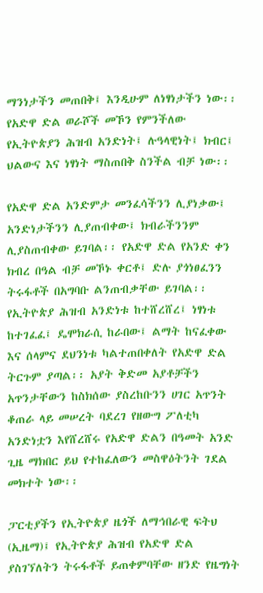ማንነታችን መጠበቅ፤ እንዲሁም ለነፃነታችን ነው፡፡ የአድዋ ድል ወራሾች መኾን የምንችለው የኢትዮጵያን ሕዝብ አንድነት፤ ሉዓላዊነት፤ ክብር፤ ህልውና እና ነፃነት ማስጠበቅ ስንችል ብቻ ነው፡፡

የአድዋ ድል አንድምታ መንፈሳችንን ሊያነቃው፤ አንድነታችንን ሊያጠብቀው፤ ክብራችንንም ሊያስጠብቀው ይገባል፡፡ የአድዋ ድል የአንድ ቀን ክብረ በዓል ብቻ መኾኑ ቀርቶ፤ ድሉ ያጎነፀፈንን ትሩፋቶች በአግባቡ ልንጠብቃቸው ይገባል፡፡ የኢትዮጵያ ሕዝብ አንድነቱ ከተሸረሸረ፤ ነፃነቱ ከተገፈፈ፤ ዴሞክራሲ ከራበው፤ ልማት ከናፈቀው እና ሰላምና ደህንነቱ ካልተጠበቀለት የአድዋ ድል ትርጉም ያጣል፡፡ አያት ቅድመ አያቶቻችን አጥንታቸውን ከስክሰው ያስረከቡንን ሀገር አጥንት ቆጠራ ላይ መሠረት ባደረገ የዘውግ ፖለቲካ አንድነቷን እየሸረሸሩ የአድዋ ድልን በዓመት አንድ ጊዜ ማክበር ይህ የተከፈለውን መስዋዕትንት ገደል መክተት ነው፡፡

ፓርቲያችን የኢትዮጵያ ዜጎች ለማኅበራዊ ፍትህ (ኢዜማ)፤ የኢትዮጵያ ሕዝብ የአድዋ ድል ያስገኘለትን ትሩፋቶች ይጠቀምባቸው ዘንድ የዜግነት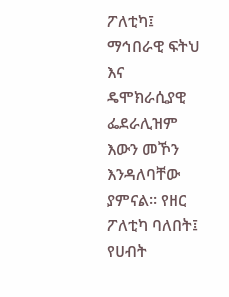ፖለቲካ፤ ማኅበራዊ ፍትህ እና ዴሞክራሲያዊ ፌደራሊዝም እውን መኾን እንዳለባቸው ያምናል፡፡ የዘር ፖለቲካ ባለበት፤ የሀብት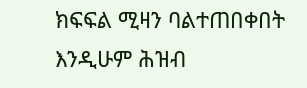ክፍፍል ሚዛን ባልተጠበቀበት እንዲሁም ሕዝብ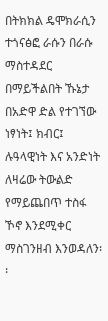በትክክል ዴሞክራሲን ተጎናፅፎ ራሱን በራሱ ማስተዳደር በማይችልበት ኹኔታ በአድዋ ድል የተገኘው ነፃነት፤ ክብር፤ ሉዓላዊነት እና አንድነት ለዛሬው ትውልድ የማይጨበጥ ተስፋ ኾኖ እንደሚቀር ማስገንዘብ እንወዳለን፡፡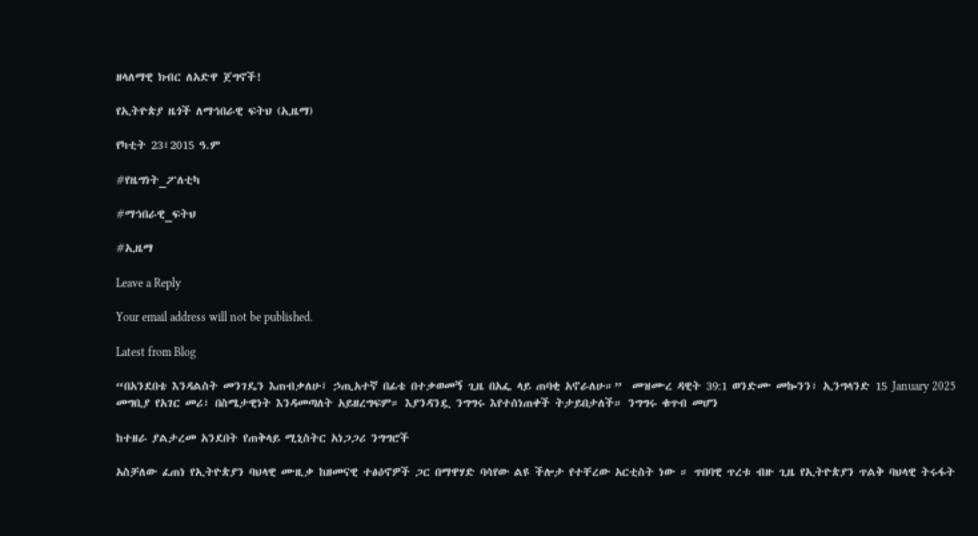ዘላለማዊ ክብር ለአድዋ ጀግኖች!

የኢትዮጵያ ዜጎች ለማኅበራዊ ፍትህ (ኢዜማ)

የካቲት 23፣2015 ዓ.ም

#የዜግነት_ፖለቲካ

#ማኅበራዊ_ፍትህ

#ኢዜማ

Leave a Reply

Your email address will not be published.

Latest from Blog

“በአንደበቴ እንዳልስት መንገዴን እጠብቃለሁ፤ ኃጢአተኛ በፊቴ በተቃወመኝ ጊዜ በአፌ ላይ ጠባቂ አኖራለሁ።”  መዝሙረ ዳዊት 39:1 ወንድሙ መኰንን፣ ኢንግላንድ 15 January 2025 መግቢያ የአገር መሪ፣ በስሜታዊነት እንዳመጣለት አይዘረግፍም። እያንዳንዷ ንግግሩ እየተሰነጠቀች ትታይበታለች። ንግግሩ ቁጥብ መሆን

ከተዘራ ያልታረመ አንደበት የጠቅላይ ሚኒስትር አነጋጋሪ ንግግሮች

አስቻለው ፈጠነ የኢትዮጵያን ባህላዊ ሙዚቃ ከዘመናዊ ተፅዕኖዎች ጋር በማዋሃድ ባሳየው ልዩ ችሎታ የተቸረው አርቲስት ነው ። ጥበባዊ ጥረቱ ብዙ ጊዜ የኢትዮጵያን ጥልቅ ባህላዊ ትሩፋት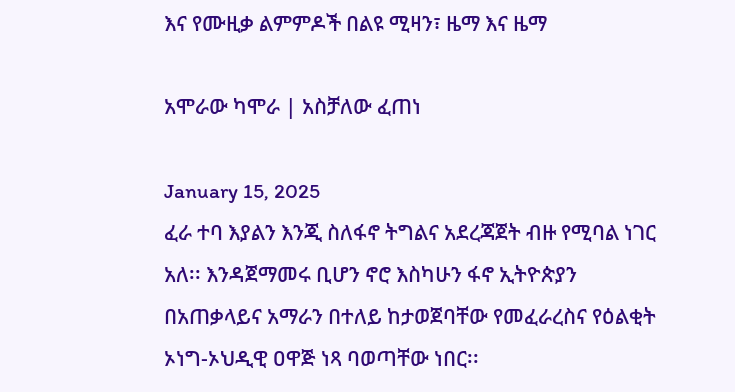እና የሙዚቃ ልምምዶች በልዩ ሚዛን፣ ዜማ እና ዜማ

አሞራው ካሞራ | አስቻለው ፈጠነ

January 15, 2025
ፈራ ተባ እያልን እንጂ ስለፋኖ ትግልና አደረጃጀት ብዙ የሚባል ነገር አለ፡፡ እንዳጀማመሩ ቢሆን ኖሮ እስካሁን ፋኖ ኢትዮጵያን በአጠቃላይና አማራን በተለይ ከታወጀባቸው የመፈራረስና የዕልቂት ኦነግ-ኦህዲዊ ዐዋጅ ነጻ ባወጣቸው ነበር፡፡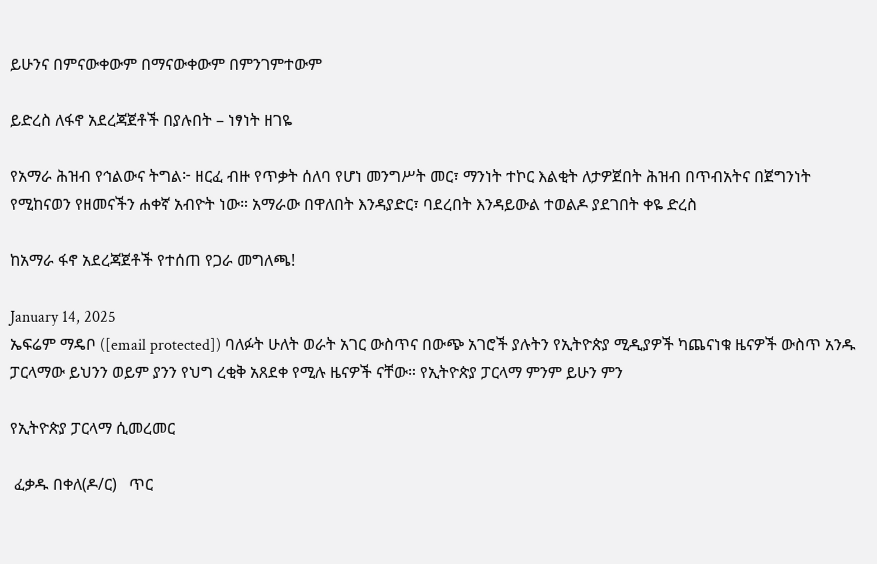ይሁንና በምናውቀውም በማናውቀውም በምንገምተውም

ይድረስ ለፋኖ አደረጃጀቶች በያሉበት – ነፃነት ዘገዬ

የአማራ ሕዝብ የኅልውና ትግል፦ ዘርፈ ብዙ የጥቃት ሰለባ የሆነ መንግሥት መር፣ ማንነት ተኮር እልቂት ለታዎጀበት ሕዝብ በጥብአትና በጀግንነት የሚከናወን የዘመናችን ሐቀኛ አብዮት ነው። አማራው በዋለበት እንዳያድር፣ ባደረበት እንዳይውል ተወልዶ ያደገበት ቀዬ ድረስ

ከአማራ ፋኖ አደረጃጀቶች የተሰጠ የጋራ መግለጫ!

January 14, 2025
ኤፍሬም ማዴቦ ([email protected]) ባለፉት ሁለት ወራት አገር ውስጥና በውጭ አገሮች ያሉትን የኢትዮጵያ ሚዲያዎች ካጨናነቁ ዜናዎች ውስጥ አንዱ ፓርላማው ይህንን ወይም ያንን የህግ ረቂቅ አጸደቀ የሚሉ ዜናዎች ናቸው። የኢትዮጵያ ፓርላማ ምንም ይሁን ምን

የኢትዮጵያ ፓርላማ ሲመረመር

 ፈቃዱ በቀለ(ዶ/ር)   ጥር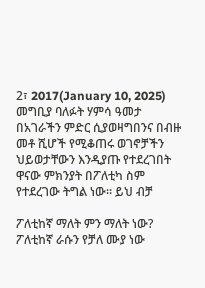2፣ 2017(January 10, 2025) መግቢያ ባለፉት ሃምሳ ዓመታ በአገራችን ምድር ሲያወዛግበንና በብዙ መቶ ሺሆች የሚቆጠሩ ወገኖቻችን ህይወታቸውን እንዲያጡ የተደረገበት ዋናው ምክንያት በፖለቲካ ስም የተደረገው ትግል ነው። ይህ ብቻ

ፖለቲከኛ ማለት ምን ማለት ነው? ፖለቲከኛ ራሱን የቻለ ሙያ ነው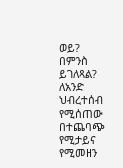ወይ? በምንስ ይገለጻል? ለአንድ ህብረተሰብ የሚሰጠው በተጨባጭ የሚታይና የሚመዘን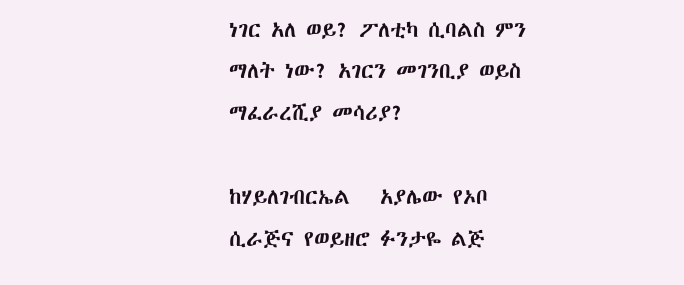ነገር አለ ወይ? ፖለቲካ ሲባልስ ምን ማለት ነው? አገርን መገንቢያ ወይስ ማፈራረሺያ መሳሪያ?

ከሃይለገብርኤል   አያሌው የኦቦ ሲራጅና የወይዘሮ ፉንታዬ ልጅ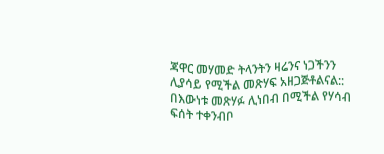ጃዋር መሃመድ ትላንትን ዛሬንና ነጋችንን ሊያሳይ የሚችል መጽሃፍ አዘጋጅቶልናል:: በእውነቱ መጽሃፉ ሊነበብ በሚችል የሃሳብ ፍሰት ተቀንብቦ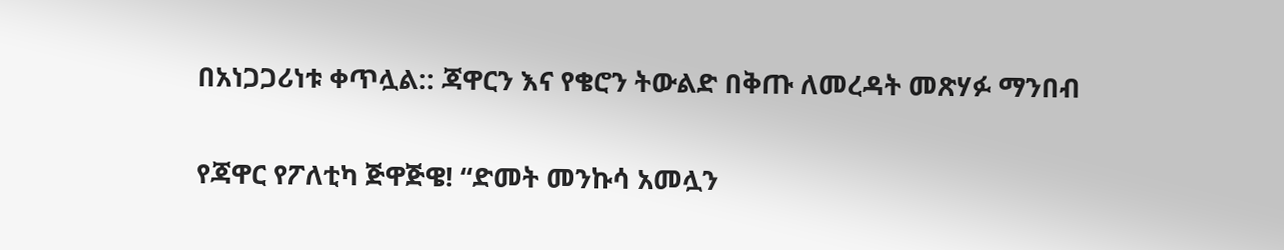በአነጋጋሪነቱ ቀጥሏል:: ጃዋርን እና የቄሮን ትውልድ በቅጡ ለመረዳት መጽሃፉ ማንበብ

የጃዋር የፖለቲካ ጅዋጅዌ! “ድመት መንኩሳ አመሏን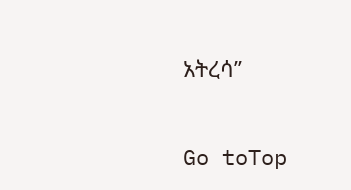አትረሳ’’

Go toTop